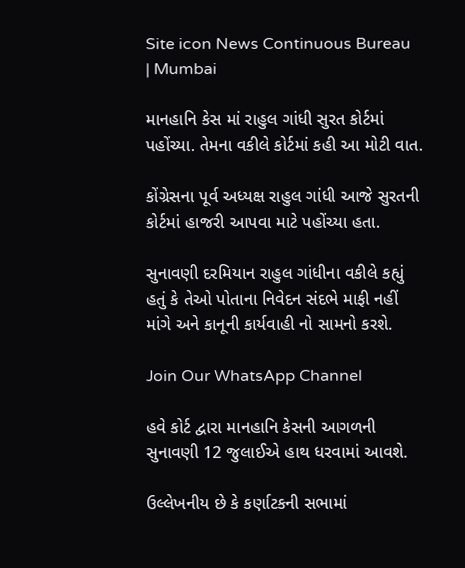Site icon News Continuous Bureau | Mumbai

માનહાનિ કેસ માં રાહુલ ગાંધી સુરત કોર્ટમાં પહોંચ્યા. તેમના વકીલે કોર્ટમાં કહી આ મોટી વાત.

કોંગ્રેસના પૂર્વ અધ્યક્ષ રાહુલ ગાંધી આજે સુરતની કોર્ટમાં હાજરી આપવા માટે પહોંચ્યા હતા.

સુનાવણી દરમિયાન રાહુલ ગાંધીના વકીલે કહ્યું હતું કે તેઓ પોતાના નિવેદન સંદભે માફી નહીં માંગે અને કાનૂની કાર્યવાહી નો સામનો કરશે.

Join Our WhatsApp Channel

હવે કોર્ટ દ્વારા માનહાનિ કેસની આગળની સુનાવણી 12 જુલાઈએ હાથ ધરવામાં આવશે.

ઉલ્લેખનીય છે કે કર્ણાટકની સભામાં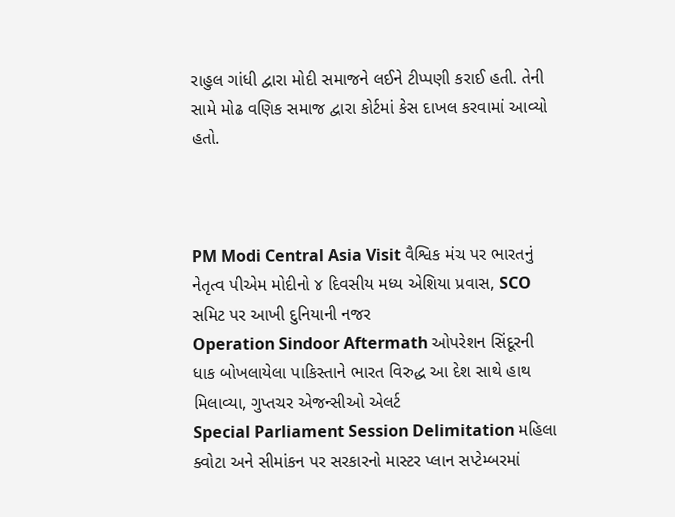રાહુલ ગાંધી દ્વારા મોદી સમાજને લઈને ટીપ્પણી કરાઈ હતી. તેની સામે મોઢ વણિક સમાજ દ્વારા કોર્ટમાં કેસ દાખલ કરવામાં આવ્યો હતો.



PM Modi Central Asia Visit વૈશ્વિક મંચ પર ભારતનું નેતૃત્વ પીએમ મોદીનો ૪ દિવસીય મધ્ય એશિયા પ્રવાસ, SCO સમિટ પર આખી દુનિયાની નજર
Operation Sindoor Aftermath ઓપરેશન સિંદૂરની ધાક બોખલાયેલા પાકિસ્તાને ભારત વિરુદ્ધ આ દેશ સાથે હાથ મિલાવ્યા, ગુપ્તચર એજન્સીઓ એલર્ટ
Special Parliament Session Delimitation મહિલા ક્વોટા અને સીમાંકન પર સરકારનો માસ્ટર પ્લાન સપ્ટેમ્બરમાં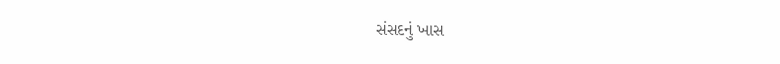સંસદનું ખાસ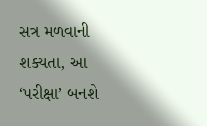સત્ર મળવાની શક્યતા, આ ‘પરીક્ષા’ બનશે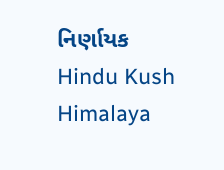નિર્ણાયક
Hindu Kush Himalaya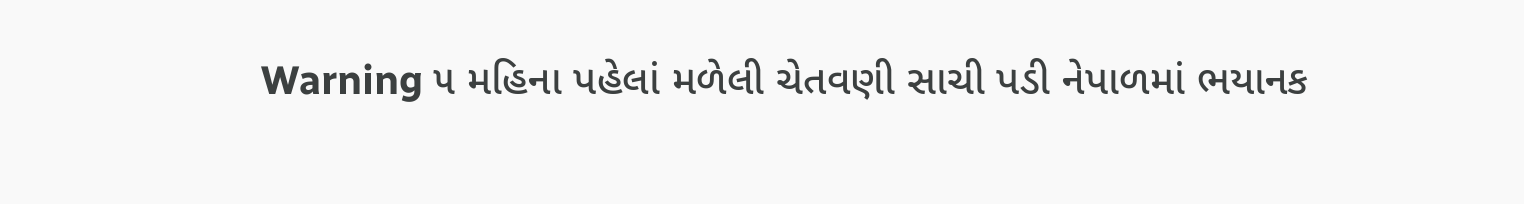Warning ૫ મહિના પહેલાં મળેલી ચેતવણી સાચી પડી નેપાળમાં ભયાનક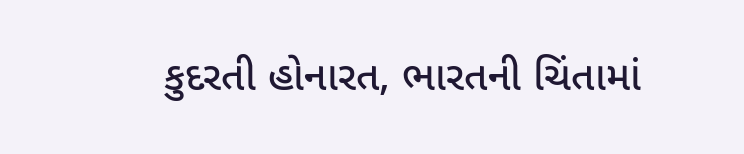કુદરતી હોનારત, ભારતની ચિંતામાં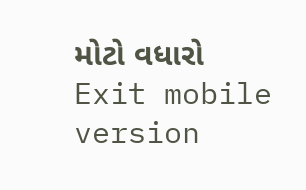મોટો વધારો
Exit mobile version